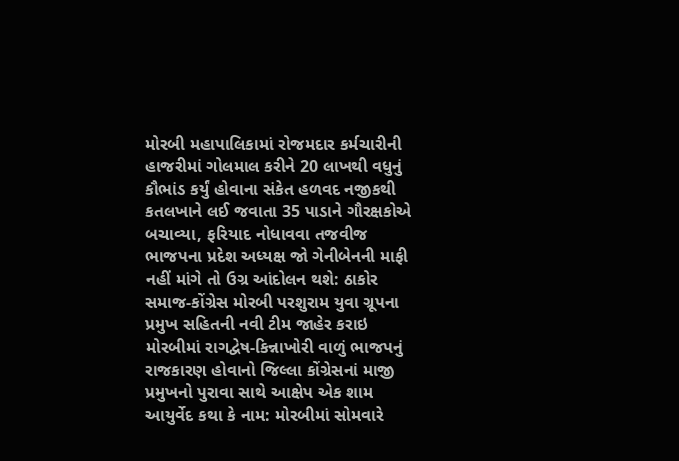મોરબી મહાપાલિકામાં રોજમદાર કર્મચારીની હાજરીમાં ગોલમાલ કરીને 20 લાખથી વધુનું કૌભાંડ કર્યું હોવાના સંકેત હળવદ નજીકથી કતલખાને લઈ જવાતા 35 પાડાને ગૌરક્ષકોએ બચાવ્યા, ફરિયાદ નોધાવવા તજવીજ ભાજપના પ્રદેશ અધ્યક્ષ જો ગેનીબેનની માફી નહીં માંગે તો ઉગ્ર આંદોલન થશે: ઠાકોર સમાજ-કોંગ્રેસ મોરબી પરશુરામ યુવા ગ્રૂપના પ્રમુખ સહિતની નવી ટીમ જાહેર કરાઇ મોરબીમાં રાગદ્વેષ-કિન્નાખોરી વાળું ભાજપનું રાજકારણ હોવાનો જિલ્લા કોંગ્રેસનાં માજી પ્રમુખનો પુરાવા સાથે આક્ષેપ એક શામ આયુર્વેદ કથા કે નામ: મોરબીમાં સોમવારે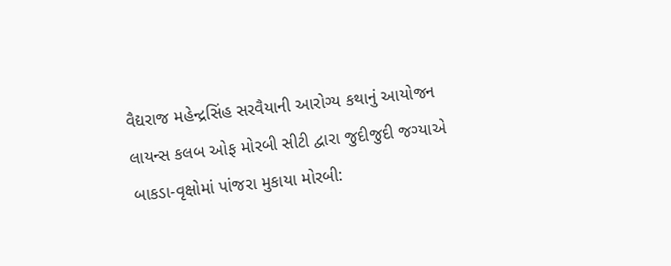વૈદ્યરાજ મહેન્દ્રસિંહ સરવૈયાની આરોગ્ય કથાનું આયોજન લાયન્સ કલબ ઓફ મોરબી સીટી દ્વારા જુદીજુદી જગ્યાએ બાકડા-વૃક્ષોમાં પાંજરા મુકાયા મોરબી: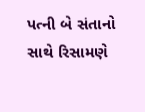પત્ની બે સંતાનો સાથે રિસામણે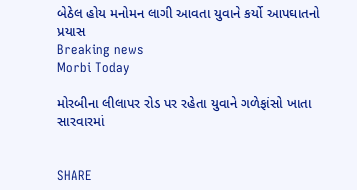બેઠેલ હોય મનોમન લાગી આવતા યુવાને કર્યો આપઘાતનો પ્રયાસ
Breaking news
Morbi Today

મોરબીના લીલાપર રોડ પર રહેતા યુવાને ગળેફાંસો ખાતા સારવારમાં


SHARE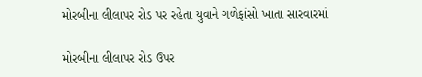મોરબીના લીલાપર રોડ પર રહેતા યુવાને ગળેફાંસો ખાતા સારવારમાં

મોરબીના લીલાપર રોડ ઉપર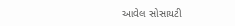આવેલ સોસાયટી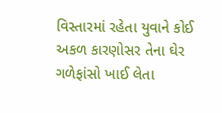વિસ્તારમાં રહેતા યુવાને કોઈ અકળ કારણોસર તેના ઘેર ગળેફાંસો ખાઈ લેતા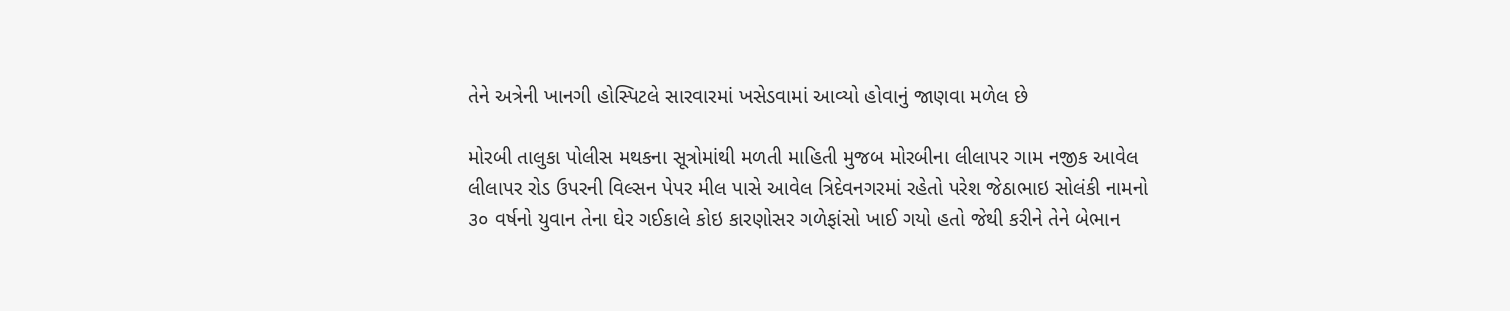તેને અત્રેની ખાનગી હોસ્પિટલે સારવારમાં ખસેડવામાં આવ્યો હોવાનું જાણવા મળેલ છે

મોરબી તાલુકા પોલીસ મથકના સૂત્રોમાંથી મળતી માહિતી મુજબ મોરબીના લીલાપર ગામ નજીક આવેલ લીલાપર રોડ ઉપરની વિલ્સન પેપર મીલ પાસે આવેલ ત્રિદેવનગરમાં રહેતો પરેશ જેઠાભાઇ સોલંકી નામનો ૩૦ વર્ષનો યુવાન તેના ઘેર ગઈકાલે કોઇ કારણોસર ગળેફાંસો ખાઈ ગયો હતો જેથી કરીને તેને બેભાન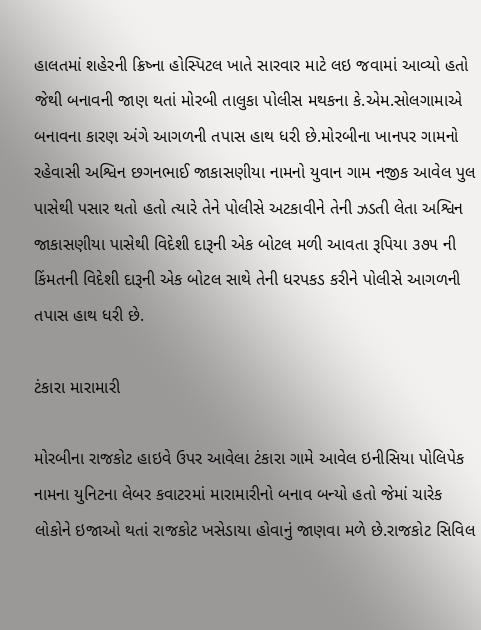હાલતમાં શહેરની ક્રિષ્ના હોસ્પિટલ ખાતે સારવાર માટે લઇ જવામાં આવ્યો હતો જેથી બનાવની જાણ થતાં મોરબી તાલુકા પોલીસ મથકના કે.એમ.સોલગામાએ બનાવના કારણ અંગે આગળની તપાસ હાથ ધરી છે.મોરબીના ખાનપર ગામનો રહેવાસી અશ્વિન છગનભાઈ જાકાસણીયા નામનો યુવાન ગામ નજીક આવેલ પુલ પાસેથી પસાર થતો હતો ત્યારે તેને પોલીસે અટકાવીને તેની ઝડતી લેતા અશ્વિન જાકાસણીયા પાસેથી વિદેશી દારૂની એક બોટલ મળી આવતા રૂપિયા ૩૭૫ ની કિંમતની વિદેશી દારૂની એક બોટલ સાથે તેની ધરપકડ કરીને પોલીસે આગળની તપાસ હાથ ધરી છે.

ટંકારા મારામારી

મોરબીના રાજકોટ હાઇવે ઉપર આવેલા ટંકારા ગામે આવેલ ઇનીસિયા પોલિપેક નામના યુનિટના લેબર કવાટરમાં મારામારીનો બનાવ બન્યો હતો જેમાં ચારેક લોકોને ઇજાઓ થતાં રાજકોટ ખસેડાયા હોવાનું જાણવા મળે છે.રાજકોટ સિવિલ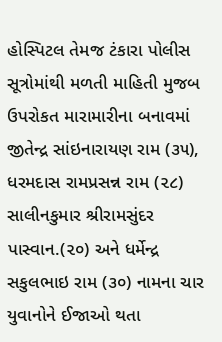હોસ્પિટલ તેમજ ટંકારા પોલીસ સૂત્રોમાંથી મળતી માહિતી મુજબ ઉપરોકત મારામારીના બનાવમાં જીતેન્દ્ર સાંઇનારાયણ રામ (૩૫), ધરમદાસ રામપ્રસન્ન રામ (૨૮) સાલીનકુમાર શ્રીરામસુંદર પાસ્વાન.(૨૦) અને ધર્મેન્દ્ર સકુલભાઇ રામ (૩૦) નામના ચાર યુવાનોને ઈજાઓ થતા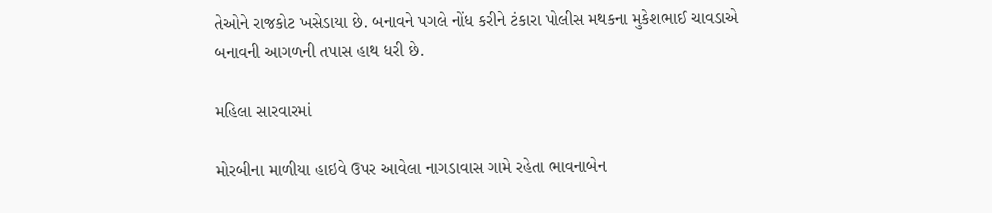તેઓને રાજકોટ ખસેડાયા છે. બનાવને પગલે નોંધ કરીને ટંકારા પોલીસ મથકના મુકેશભાઈ ચાવડાએ બનાવની આગળની તપાસ હાથ ધરી છે.

મહિલા સારવારમાં

મોરબીના માળીયા હાઇવે ઉપર આવેલા નાગડાવાસ ગામે રહેતા ભાવનાબેન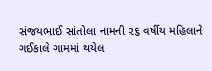સંજયભાઈ સાંતોલા નામની ૨૬ વર્ષીય મહિલાને ગઈકાલે ગામમાં થયેલ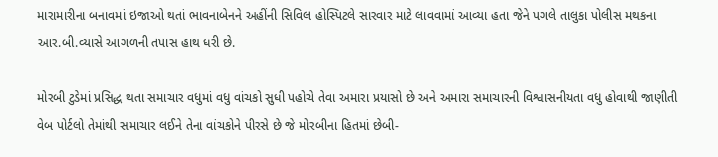મારામારીના બનાવમાં ઇજાઓ થતાં ભાવનાબેનને અહીંની સિવિલ હોસ્પિટલે સારવાર માટે લાવવામાં આવ્યા હતા જેને પગલે તાલુકા પોલીસ મથકના આર.બી.વ્યાસે આગળની તપાસ હાથ ધરી છે.

મોરબી ટુડેમાં પ્રસિદ્ધ થતા સમાચાર વધુમાં વધુ વાંચકો સુધી પહોચે તેવા અમારા પ્રયાસો છે અને અમારા સમાચારની વિશ્વાસનીયતા વધુ હોવાથી જાણીતી વેબ પોર્ટલો તેમાંથી સમાચાર લઈને તેના વાંચકોને પીરસે છે જે મોરબીના હિતમાં છેબી-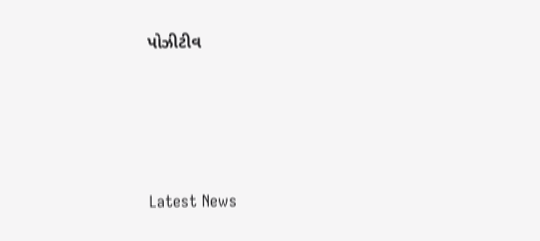પોઝીટીવ






Latest News